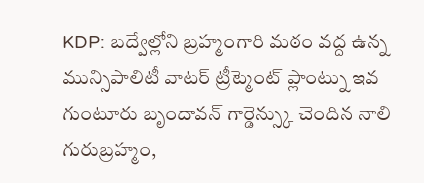KDP: బద్వేల్లోని బ్రహ్మంగారి మఠం వద్ద ఉన్న మున్సిపాలిటీ వాటర్ ట్రీట్మెంట్ ప్లాంట్ను ఇవ
గుంటూరు బృందావన్ గార్డెన్స్కు చెందిన నాలి గురుబ్రహ్మం,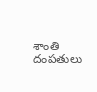శాంతి దంపతులు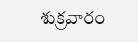శుక్రవారం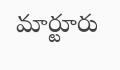మార్టూరు